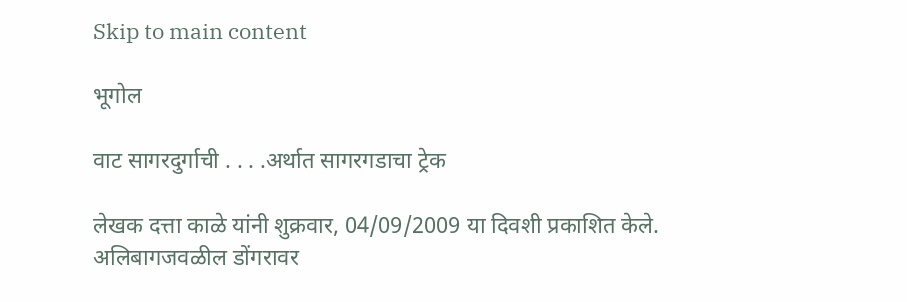Skip to main content

भूगोल

वाट सागरदुर्गाची . . . .अर्थात सागरगडाचा ट्रेक

लेखक दत्ता काळे यांनी शुक्रवार, 04/09/2009 या दिवशी प्रकाशित केले.
अलिबागजवळील डोंगरावर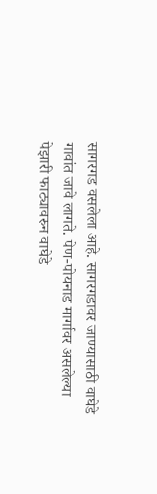सागरगड वसलेला आहे. सागरगडावर जाण्यासाठी वाघेडे गावांत जावे लागते. पेण-पोयनाड मार्गावर असलेल्या पेझारी फाट्यावरुन वाघेडे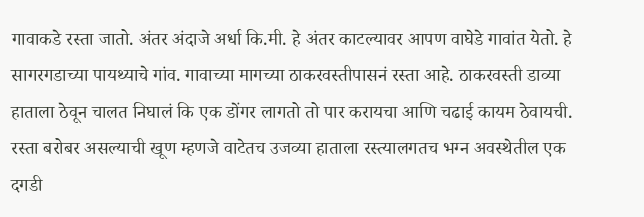गावाकडे रस्ता जातो. अंतर अंदाजे अर्धा कि.मी. हे अंतर काटल्यावर आपण वाघेडे गावांत येतो. हे सागरगडाच्या पायथ्याचे गांव. गावाच्या मागच्या ठाकरवस्तीपासनं रस्ता आहे. ठाकरवस्ती डाव्या हाताला ठेवून चालत निघालं कि एक डोंगर लागतो तो पार करायचा आणि चढाई कायम ठेवायची. रस्ता बरोबर असल्याची खूण म्हणजे वाटेतच उजव्या हाताला रस्त्यालगतच भग्न अवस्थेतील एक दगडी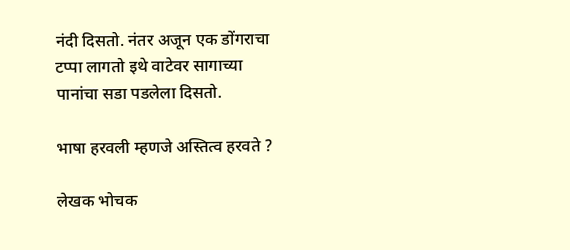नंदी दिसतो. नंतर अजून एक डोंगराचा टप्पा लागतो इथे वाटेवर सागाच्या पानांचा सडा पडलेला दिसतो.

भाषा हरवली म्हणजे अस्तित्व हरवते ?

लेखक भोचक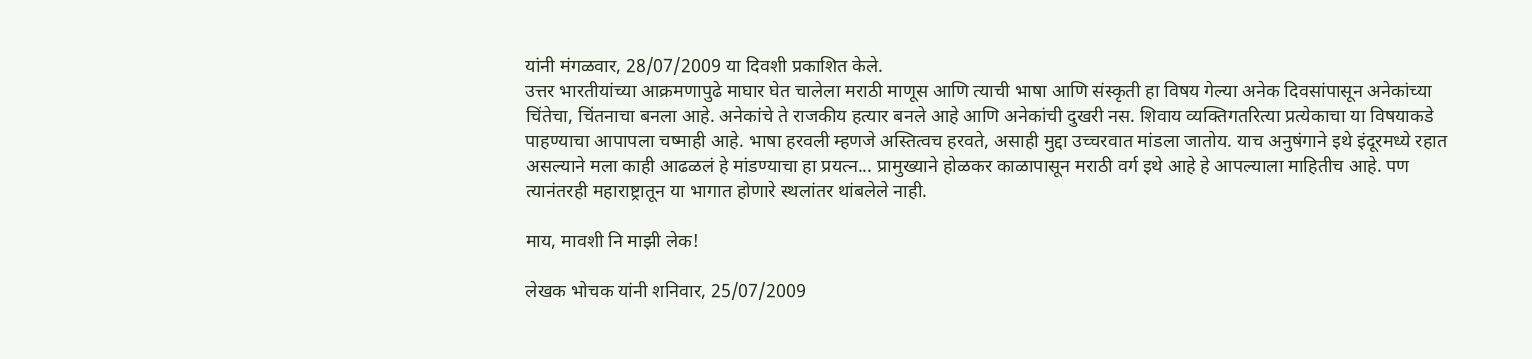यांनी मंगळवार, 28/07/2009 या दिवशी प्रकाशित केले.
उत्तर भारतीयांच्या आक्रमणापुढे माघार घेत चालेला मराठी माणूस आणि त्याची भाषा आणि संस्कृती हा विषय गेल्या अनेक दिवसांपासून अनेकांच्या चिंतेचा, चिंतनाचा बनला आहे. अनेकांचे ते राजकीय हत्यार बनले आहे आणि अनेकांची दुखरी नस. शिवाय व्यक्तिगतरित्या प्रत्येकाचा या विषयाकडे पाहण्याचा आपापला चष्माही आहे. भाषा हरवली म्हणजे अस्तित्वच हरवते, असाही मुद्दा उच्चरवात मांडला जातोय. याच अनुषंगाने इथे इंदूरमध्ये रहात असल्याने मला काही आढळलं हे मांडण्याचा हा प्रयत्न... प्रामुख्याने होळकर काळापासून मराठी वर्ग इथे आहे हे आपल्याला माहितीच आहे. पण त्यानंतरही महाराष्ट्रातून या भागात होणारे स्थलांतर थांबलेले नाही.

माय, मावशी नि माझी लेक!

लेखक भोचक यांनी शनिवार, 25/07/2009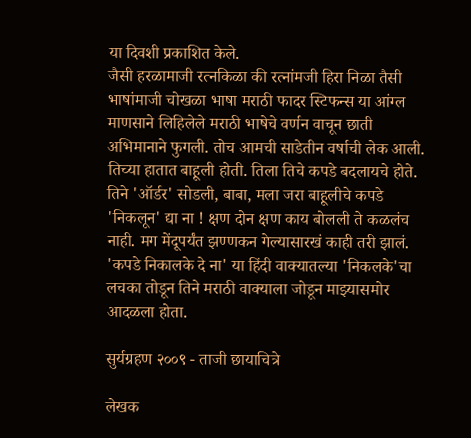या दिवशी प्रकाशित केले.
जैसी हरळामाजी रत्नकिळा की रत्नांमजी हिरा निळा तैसी भाषांमाजी चोखळा भाषा मराठी फादर स्टिफन्स या आंग्ल माणसाने लिहिलेले मराठी भाषेचे वर्णन वाचून छाती अभिमानाने फुगली. तोच आमची साडेतीन वर्षाची लेक आली. तिच्या हातात बाहूली होती. तिला तिचे कपडे बदलायचे होते. तिने 'ऑर्डर' सोडली, बाबा, मला जरा बाहूलीचे कपडे 'निकलून' द्या ना ! क्षण दोन क्षण काय बोलली ते कळलंच नाही. मग मेंदूपर्यंत झण्णकन गेल्यासारखं काही तरी झालं. 'कपडे निकालके दे ना' या हिंदी वाक्यातल्या 'निकलके'चा लचका तोडून तिने मराठी वाक्याला जोडून माझ्यासमोर आदळला होता.

सुर्यग्रहण २००९ - ताजी छायाचित्रे

लेखक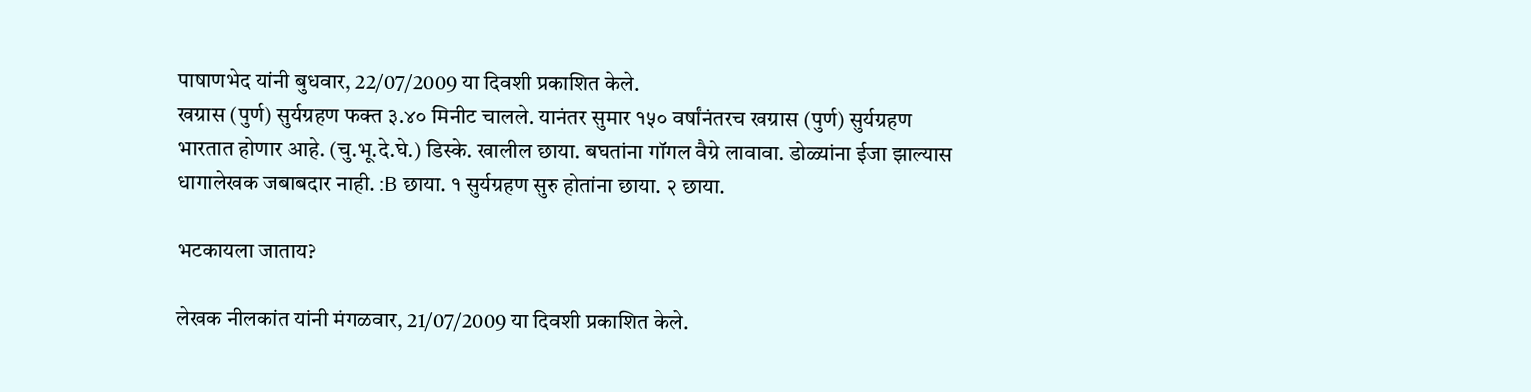पाषाणभेद यांनी बुधवार, 22/07/2009 या दिवशी प्रकाशित केले.
खग्रास (पुर्ण) सुर्यग्रहण फक्त ३.४० मिनीट चालले. यानंतर सुमार १५० वर्षांनंतरच खग्रास (पुर्ण) सुर्यग्रहण भारतात होणार आहे. (चु.भू.दे.घे.) डिस्के. खालील छाया. बघतांना गॉगल वैग्रे लावावा. डोळ्यांना ईजा झाल्यास धागालेखक जबाबदार नाही. :B छाया. १ सुर्यग्रहण सुरु होतांना छाया. २ छाया.

भटकायला जाताय?

लेखक नीलकांत यांनी मंगळवार, 21/07/2009 या दिवशी प्रकाशित केले.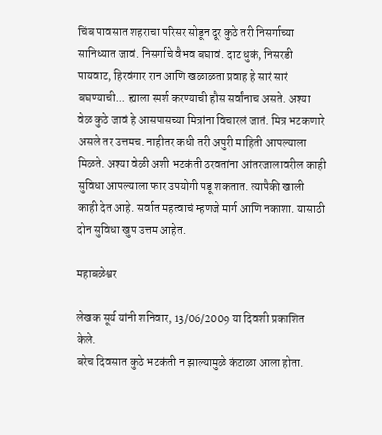चिंब पावसात शहराचा परिसर सोडून दूर कुठे तरी निसर्गाच्या सानिध्यात जावं. निसर्गाचे वैभव बघावं. दाट धुकं, निसरडी पायवाट, हिरवंगार रान आणि खळाळता प्रवाह हे सारं सारं बघण्याची... ह्याला स्पर्श करण्याची हौस सर्वांनाच असते. अश्या वेळ कुठे जावं हे आसपासच्या मित्रांना विचारलं जातं. मित्र भटकणारे असले तर उत्तमच. नाहीतर कधी तरी अपुरी माहिती आपल्याला मिळते. अश्या वेळी अशी भटकंती ठरवतांना आंतरजालावरील काही सुविधा आपल्याला फार उपयोगी पडू शकतात. त्यापैकी खाली काही देत आहे. सर्वात महत्वाचं म्हणजे मार्ग आणि नकाशा. यासाठी दोन सुविधा खुप उत्तम आहेत.

महाबळेश्वर

लेखक सूर्य यांनी शनिवार, 13/06/2009 या दिवशी प्रकाशित केले.
बरेच दिवसात कुठे भटकंती न झाल्यामुळे कंटाळा आला होता.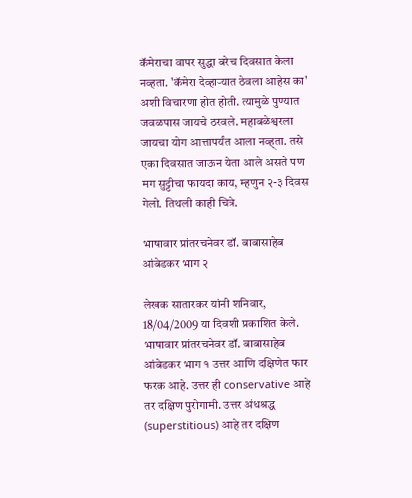कॅमेराचा वापर सुद्धा बरेच दिवसात केला नव्हता. 'कॅमेरा देव्हार्‍यात ठेवला आहेस का' अशी विचारणा होत होती. त्यामुळे पुण्यात जवळपास जायचे ठरवले. महाबळेश्वरला जायचा योग आत्तापर्यंत आला नव्ह्ता. तसे एका दिवसात जाऊन येता आले असते पण मग सुट्टीचा फायदा काय, म्हणुन २-३ दिवस गेलो. तिथली काही चित्रे.

भाषावार प्रांतरचनेवर डॉ. बाबासाहेब आंबेडकर भाग २

लेखक सातारकर यांनी शनिवार, 18/04/2009 या दिवशी प्रकाशित केले.
भाषावार प्रांतरचनेवर डॉ. बाबासाहेब आंबेडकर भाग १ उत्तर आणि दक्षिणेत फार फरक आहे. उत्तर ही conservative आहे तर दक्षिण पुरोगामी. उत्तर अंधश्रद्ध (superstitious) आहे तर दक्षिण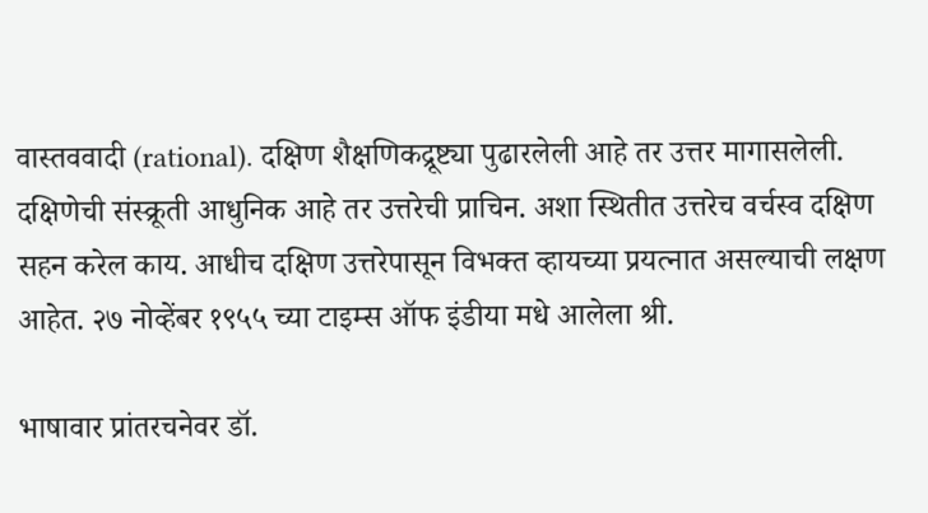वास्तववादी (rational). दक्षिण शैक्षणिकद्रूष्ट्या पुढारलेली आहे तर उत्तर मागासलेली. दक्षिणेची संस्क्रूती आधुनिक आहे तर उत्तरेची प्राचिन. अशा स्थितीत उत्तरेच वर्चस्व दक्षिण सहन करेल काय. आधीच दक्षिण उत्तरेपासून विभक्त व्हायच्या प्रयत्नात असल्याची लक्षण आहेत. २७ नोव्हेंबर १९५५ च्या टाइम्स ऑफ इंडीया मधे आलेला श्री.

भाषावार प्रांतरचनेवर डॉ.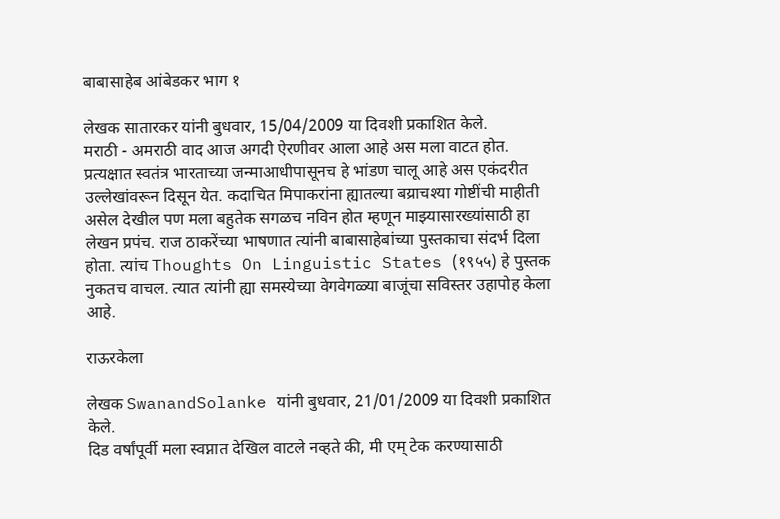बाबासाहेब आंबेडकर भाग १

लेखक सातारकर यांनी बुधवार, 15/04/2009 या दिवशी प्रकाशित केले.
मराठी - अमराठी वाद आज अगदी ऐरणीवर आला आहे अस मला वाटत होत. प्रत्यक्षात स्वतंत्र भारताच्या जन्माआधीपासूनच हे भांडण चालू आहे अस एकंदरीत उल्लेखांवरून दिसून येत. कदाचित मिपाकरांना ह्यातल्या बय्राचश्या गोष्टींची माहीती असेल देखील पण मला बहुतेक सगळच नविन होत म्हणून माझ्यासारख्यांसाठी हा लेखन प्रपंच. राज ठाकरेंच्या भाषणात त्यांनी बाबासाहेबांच्या पुस्तकाचा संदर्भ दिला होता. त्यांच Thoughts On Linguistic States (१९५५) हे पुस्तक नुकतच वाचल. त्यात त्यांनी ह्या समस्येच्या वेगवेगळ्या बाजूंचा सविस्तर उहापोह केला आहे.

राऊरकेला

लेखक SwanandSolanke यांनी बुधवार, 21/01/2009 या दिवशी प्रकाशित केले.
दिड वर्षांपूर्वी मला स्वप्नात देखिल वाटले नव्हते की, मी एम् टेक करण्यासाठी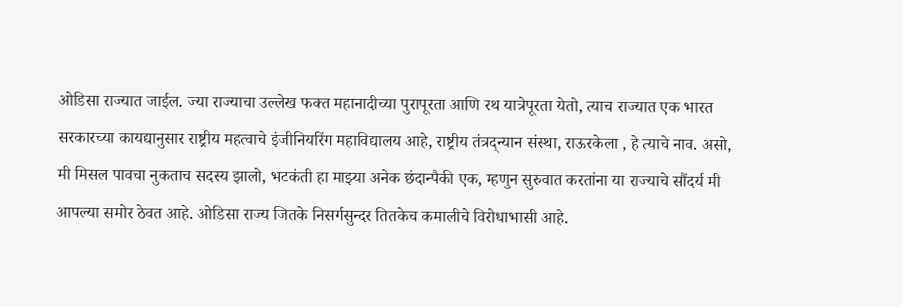ओडिसा राज्यात जाईल. ज्या राज्याचा उल्लेख फक्त महानादीच्या पुरापूरता आणि रथ यात्रेपूरता येतो, त्याच राज्यात एक भारत सरकारच्या कायद्यानुसार राष्ट्रीय महत्वाचे इंजीनियरिंग महाविद्यालय आहे, राष्ट्रीय तंत्रद्न्यान संस्था, राऊरकेला , हे त्याचे नाव. असो, मी मिसल पावचा नुकताच सदस्य झालो, भटकंती हा माझ्या अनेक छंदान्पैकी एक, म्हणुन सुरुवात करतांना या राज्याचे सौंदर्य मी आपल्या समोर ठेवत आहे. ओडिसा राज्य जितके निसर्गसुन्दर तितकेच कमालीचे विरोधाभासी आहे.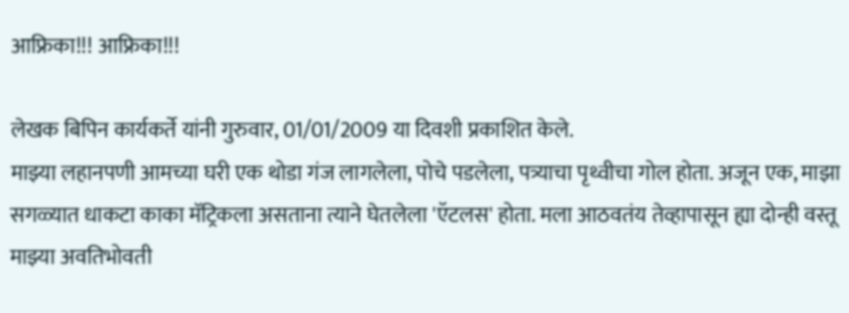आफ्रिका!!! आफ्रिका!!!

लेखक बिपिन कार्यकर्ते यांनी गुरुवार, 01/01/2009 या दिवशी प्रकाशित केले.
माझ्या लहानपणी आमच्या घरी एक थोडा गंज लागलेला, पोचे पडलेला, पत्र्याचा पृथ्वीचा गोल होता. अजून एक, माझा सगळ्यात धाकटा काका मॅट्रिकला असताना त्याने घेतलेला 'ऍटलस' होता. मला आठवतंय तेव्हापासून ह्या दोन्ही वस्तू माझ्या अवतिभोवती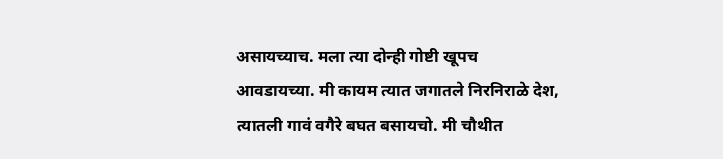असायच्याच. मला त्या दोन्ही गोष्टी खूपच आवडायच्या. मी कायम त्यात जगातले निरनिराळे देश, त्यातली गावं वगैरे बघत बसायचो. मी चौथीत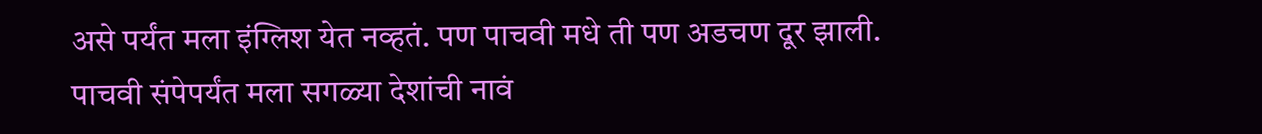असे पर्यंत मला इंग्लिश येत नव्हतं. पण पाचवी मधे ती पण अडचण दूर झाली. पाचवी संपेपर्यंत मला सगळ्या देशांची नावं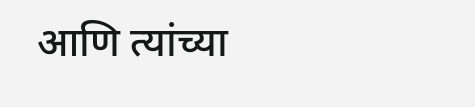आणि त्यांच्या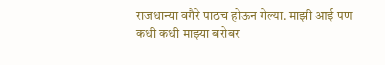राजधान्या वगैरे पाठच होऊन गेल्या. माझी आई पण कधी कधी माझ्या बरोबर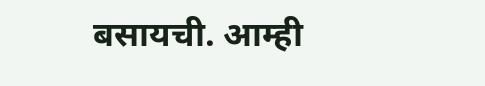बसायची. आम्ही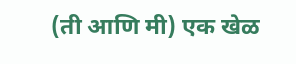(ती आणि मी) एक खेळ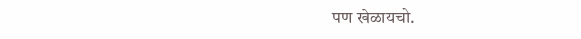पण खेळायचो.